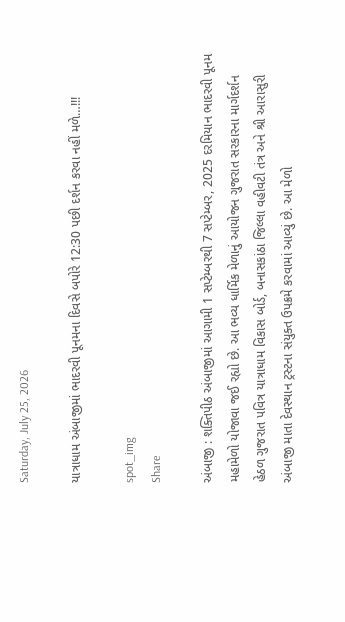Saturday, July 25, 2026

યાત્રાધામ અંબાજીમાં ભાદરવી પૂનમના દિવસે બપોરે 12:30 પછી દર્શન કરવા નહીં મળે…!!!

spot_img
Share

અંબાજી : શક્તિપીઠ અંબાજીમાં આગામી 1 સપ્ટેમ્બરથી 7 સપ્ટેમ્બર, 2025 દરમિયાન ભાદરવી પૂનમ મહામેળો યોજાવા જઈ રહ્યો છે. આ ભવ્ય ધાર્મિક મેળાનું આયોજન ગુજરાત સરકારના માર્ગદર્શન હેઠળ ગુજરાત પવિત્ર યાત્રાધામ વિકાસ બોર્ડ, બનાસકાંઠા જિલ્લા વહીવટી તંત્ર અને શ્રી આરાસુરી અંબાજી માતા દેવસ્થાન ટ્રસ્ટના સંયુક્ત ઉપક્રમે કરવામાં આવ્યું છે. આ મેળો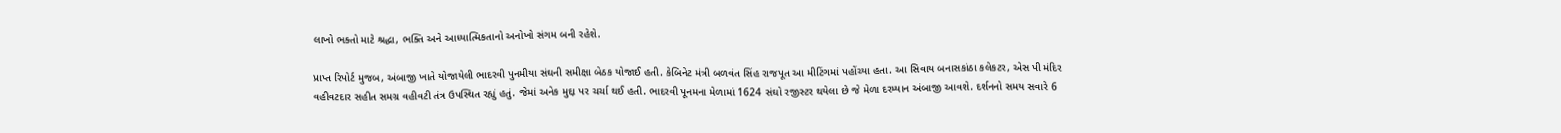લાખો ભક્તો માટે શ્રદ્ધા, ભક્તિ અને આધ્યાત્મિકતાનો અનોખો સંગમ બની રહેશે.

પ્રાપ્ત રિપોર્ટ મુજબ, અંબાજી ખાતે યોજાયેલી ભાદરવી પુનમીયા સંઘની સમીક્ષા બેઠક યોજાઈ હતી. કેબિનેટ મંત્રી બળવંત સિંહ રાજપૂત આ મીટિંગમાં પહોંચ્યા હતા. આ સિવાય બનાસકાંઠા કલેકટર, એસ પી મંદિર વહીવટદાર સહીત સમગ્ર વહીવટી તંત્ર ઉપસ્થિત રહ્યું હતું. જેમાં અનેક મુદ્દા પર ચર્ચા થઈ હતી. ભાદરવી પૂનમના મેળામાં 1624 સંઘો રજીસ્ટર થયેલા છે જે મેળા દરમ્યાન અંબાજી આવશે. દર્શનનો સમય સવારે 6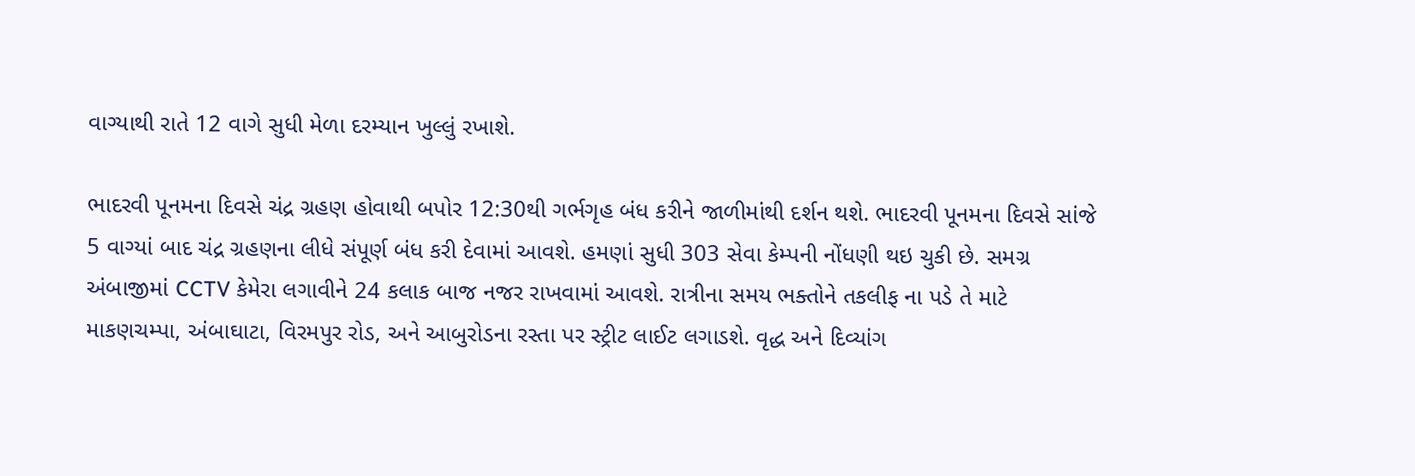વાગ્યાથી રાતે 12 વાગે સુધી મેળા દરમ્યાન ખુલ્લું રખાશે.

ભાદરવી પૂનમના દિવસે ચંદ્ર ગ્રહણ હોવાથી બપોર 12:30થી ગર્ભગૃહ બંધ કરીને જાળીમાંથી દર્શન થશે. ભાદરવી પૂનમના દિવસે સાંજે 5 વાગ્યાં બાદ ચંદ્ર ગ્રહણના લીધે સંપૂર્ણ બંધ કરી દેવામાં આવશે. હમણાં સુધી 303 સેવા કેમ્પની નોંધણી થઇ ચુકી છે. સમગ્ર અંબાજીમાં CCTV કેમેરા લગાવીને 24 કલાક બાજ નજર રાખવામાં આવશે. રાત્રીના સમય ભક્તોને તકલીફ ના પડે તે માટે માકણચમ્પા, અંબાઘાટા, વિરમપુર રોડ, અને આબુરોડના રસ્તા પર સ્ટ્રીટ લાઈટ લગાડશે. વૃદ્ધ અને દિવ્યાંગ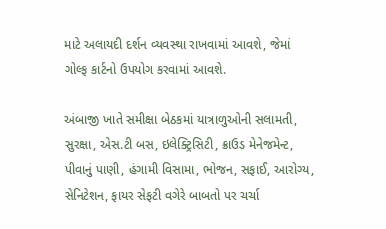માટે અલાયદી દર્શન વ્યવસ્થા રાખવામાં આવશે, જેમાં ગોલ્ફ કાર્ટનો ઉપયોગ કરવામાં આવશે.

અંબાજી ખાતે સમીક્ષા બેઠકમાં યાત્રાળુઓની સલામતી, સુરક્ષા, એસ.ટી બસ, ઇલેક્ટ્રિસિટી, ક્રાઉડ મેનેજમેન્ટ, પીવાનું પાણી, હંગામી વિસામા, ભોજન, સફાઈ, આરોગ્ય, સેનિટેશન, ફાયર સેફટી વગેરે બાબતો પર ચર્ચા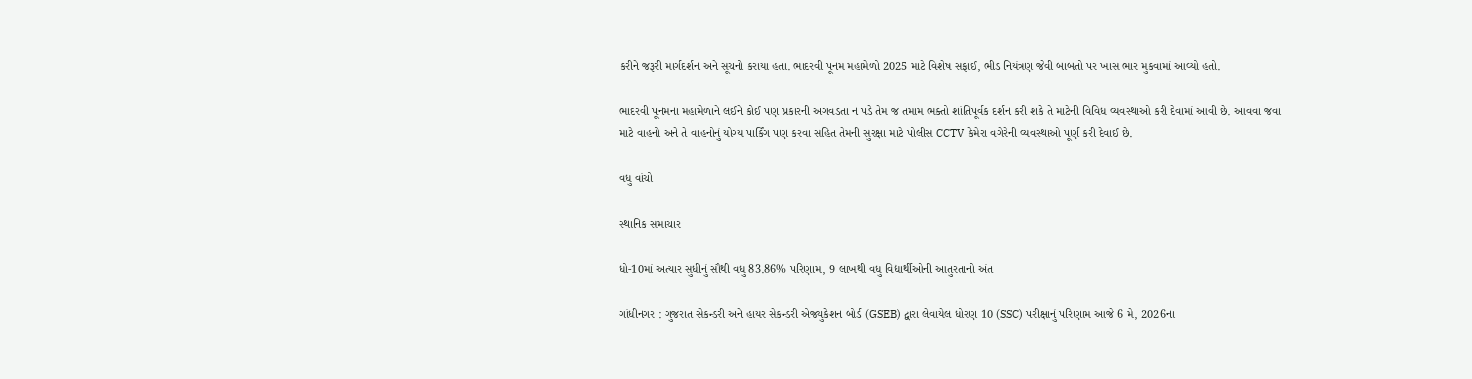કરીને જરૂરી માર્ગદર્શન અને સૂચનો કરાયા હતા. ભાદરવી પૂનમ મહામેળો 2025 માટે વિશેષ સફાઈ, ભીડ નિયંત્રણ જેવી બાબતો પર ખાસ ભાર મુકવામાં આવ્યો હતો.

ભાદરવી પૂનમના મહામેળાને લઈને કોઈ પણ પ્રકારની અગવડતા ન પડે તેમ જ તમામ ભક્તો શાંતિપૂર્વક દર્શન કરી શકે તે માટેની વિવિધ વ્યવસ્થાઓ કરી દેવામાં આવી છે. આવવા જવા માટે વાહનો અને તે વાહનોનું યોગ્ય પાર્કિંગ પણ કરવા સહિત તેમની સુરક્ષા માટે પોલીસ CCTV કેમેરા વગેરેની વ્યવસ્થાઓ પૂર્ણ કરી દેવાઈ છે.

વધુ વાંચો

સ્થાનિક સમાચાર

ધો-10માં અત્યાર સુધીનું સૌથી વધુ 83.86% પરિણામ, 9 લાખથી વધુ વિદ્યાર્થીઓની આતુરતાનો અંત

ગાંધીનગર : ગુજરાત સેકન્ડરી અને હાયર સેકન્ડરી એજ્યુકેશન બોર્ડ (GSEB) દ્વારા લેવાયેલ ધોરણ 10 (SSC) પરીક્ષાનું પરિણામ આજે 6 મે, 2026ના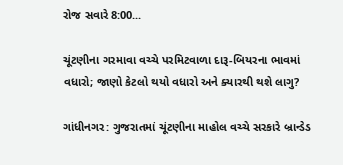રોજ સવારે 8:00...

ચૂંટણીના ગરમાવા વચ્ચે પરમિટવાળા દારૂ-બિયરના ભાવમાં વધારો; જાણો કેટલો થયો વધારો અને ક્યારથી થશે લાગુ?

ગાંધીનગર: ગુજરાતમાં ચૂંટણીના માહોલ વચ્ચે સરકારે બ્રાન્ડેડ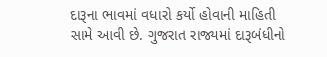દારૂના ભાવમાં વધારો કર્યો હોવાની માહિતી સામે આવી છે. ગુજરાત રાજ્યમાં દારૂબંધીનો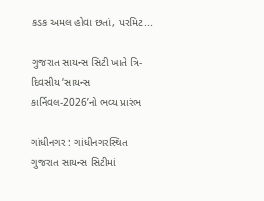કડક અમલ હોવા છતાં, પરમિટ...

ગુજરાત સાયન્સ સિટી ખાતે ત્રિ-દિવસીય ‘સાયન્સ કાર્નિવલ-2026’નો ભવ્ય પ્રારંભ

ગાંધીનગર : ગાંધીનગરસ્થિત ગુજરાત સાયન્સ સિટીમાં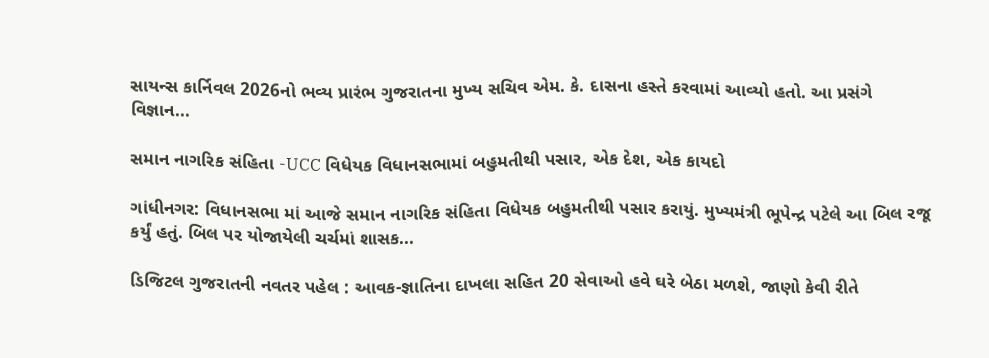સાયન્સ કાર્નિવલ 2026નો ભવ્ય પ્રારંભ ગુજરાતના મુખ્ય સચિવ એમ. કે. દાસના હસ્તે કરવામાં આવ્યો હતો. આ પ્રસંગે વિજ્ઞાન...

સમાન નાગરિક સંહિતા -UCC વિધેયક વિધાનસભામાં બહુમતીથી પસાર, એક દેશ, એક કાયદો

ગાંધીનગર: વિધાનસભા માં આજે સમાન નાગરિક સંહિતા વિધેયક બહુમતીથી પસાર કરાયું. મુખ્યમંત્રી ભૂપેન્દ્ર પટેલે આ બિલ રજૂ કર્યું હતું. બિલ પર યોજાયેલી ચર્ચમાં શાસક...

ડિજિટલ ગુજરાતની નવતર પહેલ : આવક-જ્ઞાતિના દાખલા સહિત 20 સેવાઓ હવે ઘરે બેઠા મળશે, જાણો કેવી રીતે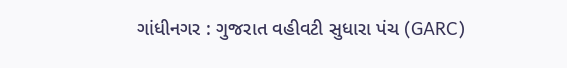ગાંધીનગર : ગુજરાત વહીવટી સુધારા પંચ (GARC)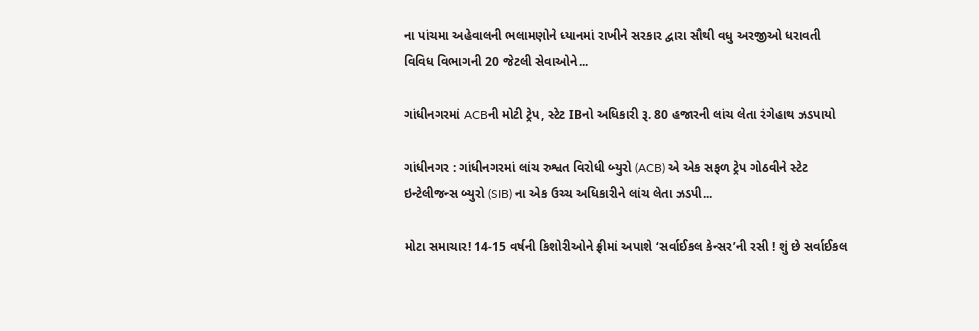ના પાંચમા અહેવાલની ભલામણોને ધ્યાનમાં રાખીને સરકાર દ્વારા સૌથી વધુ અરજીઓ ધરાવતી વિવિધ વિભાગની 20 જેટલી સેવાઓને...

ગાંધીનગરમાં ACBની મોટી ટ્રેપ, સ્ટેટ IBનો અધિકારી રૂ. 80 હજારની લાંચ લેતા રંગેહાથ ઝડપાયો

ગાંધીનગર : ગાંધીનગરમાં લાંચ રુશ્વત વિરોધી બ્યુરો (ACB) એ એક સફળ ટ્રેપ ગોઠવીને સ્ટેટ ઇન્ટેલીજન્સ બ્યુરો (SIB) ના એક ઉચ્ચ અધિકારીને લાંચ લેતા ઝડપી...

મોટા સમાચાર! 14-15 વર્ષની કિશોરીઓને ફ્રીમાં અપાશે ‘સર્વાઈકલ કેન્સર’ની રસી ! શું છે સર્વાઈકલ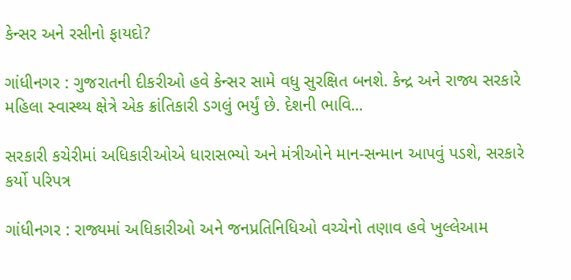કેન્સર અને રસીનો ફાયદો?

ગાંધીનગર : ગુજરાતની દીકરીઓ હવે કેન્સર સામે વધુ સુરક્ષિત બનશે. કેન્દ્ર અને રાજ્ય સરકારે મહિલા સ્વાસ્થ્ય ક્ષેત્રે એક ક્રાંતિકારી ડગલું ભર્યું છે. દેશની ભાવિ...

સરકારી કચેરીમાં અધિકારીઓએ ધારાસભ્યો અને મંત્રીઓને માન-સન્માન આપવું પડશે, સરકારે કર્યો પરિપત્ર

ગાંધીનગર : રાજ્યમાં અધિકારીઓ અને જનપ્રતિનિધિઓ વચ્ચેનો તણાવ હવે ખુલ્લેઆમ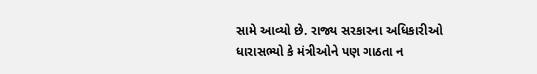સામે આવ્યો છે. રાજ્ય સરકારના અધિકારીઓ ધારાસભ્યો કે મંત્રીઓને પણ ગાઠતા ન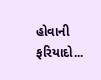હોવાની ફરિયાદો...